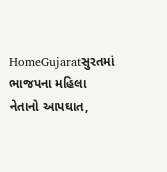HomeGujaratસુરતમાં ભાજપના મહિલા નેતાનો આપઘાત,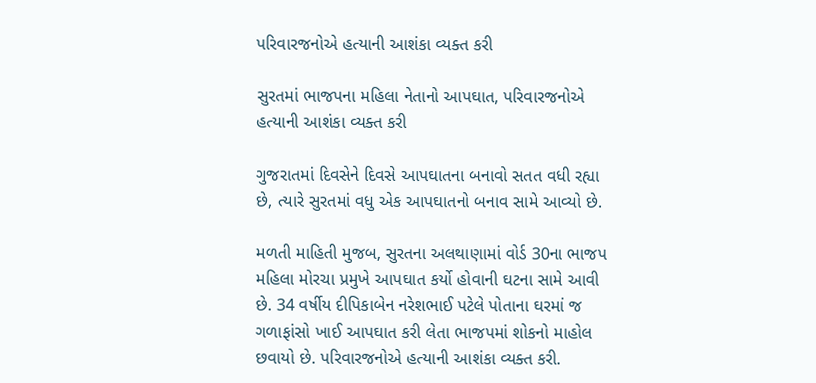પરિવારજનોએ હત્યાની આશંકા વ્યક્ત કરી

સુરતમાં ભાજપના મહિલા નેતાનો આપઘાત, પરિવારજનોએ હત્યાની આશંકા વ્યક્ત કરી

ગુજરાતમાં દિવસેને દિવસે આપઘાતના બનાવો સતત વધી રહ્યા છે, ત્યારે સુરતમાં વધુ એક આપઘાતનો બનાવ સામે આવ્યો છે.

મળતી માહિતી મુજબ, સુરતના અલથાણામાં વોર્ડ 30ના ભાજપ મહિલા મોરચા પ્રમુખે આપઘાત કર્યો હોવાની ઘટના સામે આવી છે. 34 વર્ષીય દીપિકાબેન નરેશભાઈ પટેલે પોતાના ઘરમાં જ ગળાફાંસો ખાઈ આપઘાત કરી લેતા ભાજપમાં શોકનો માહોલ છવાયો છે. પરિવારજનોએ હત્યાની આશંકા વ્યક્ત કરી.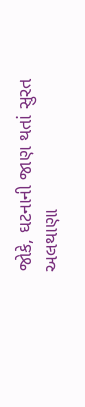જોકે, ઘટનાની જાણ થતાં સુરત અલથાણા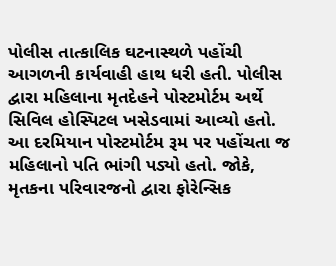પોલીસ તાત્કાલિક ઘટનાસ્થળે પહોંચી આગળની કાર્યવાહી હાથ ધરી હતી. પોલીસ દ્વારા મહિલાના મૃતદેહને પોસ્ટમોર્ટમ અર્થે સિવિલ હોસ્પિટલ ખસેડવામાં આવ્યો હતો. આ દરમિયાન પોસ્ટમોર્ટમ રૂમ પર પહોંચતા જ મહિલાનો પતિ ભાંગી પડ્યો હતો. જોકે, મૃતકના પરિવારજનો દ્વારા ફોરેન્સિક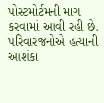પોસ્ટમોર્ટમની માગ કરવામાં આવી રહી છે. પરિવારજનોએ હત્યાની આશંકા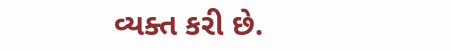વ્યક્ત કરી છે.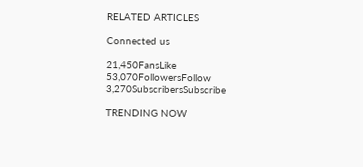RELATED ARTICLES

Connected us

21,450FansLike
53,070FollowersFollow
3,270SubscribersSubscribe

TRENDING NOW